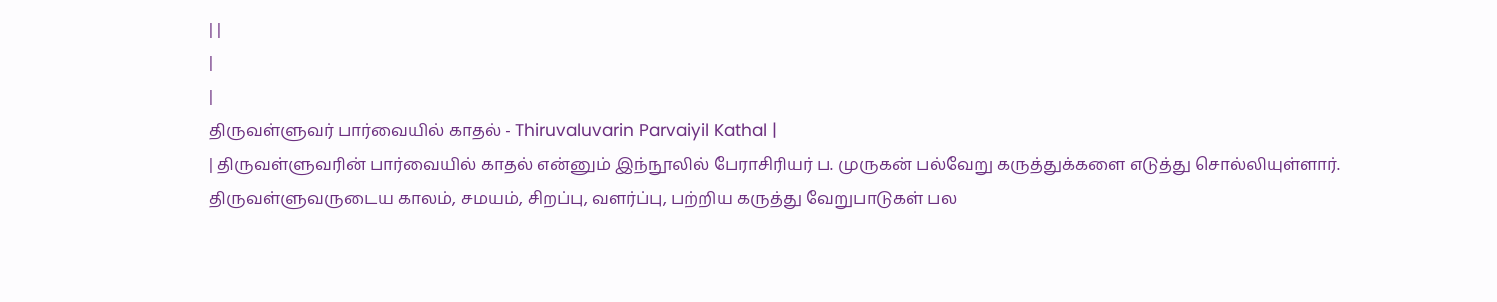| |
|
|
திருவள்ளுவர் பார்வையில் காதல் - Thiruvaluvarin Parvaiyil Kathal |
| திருவள்ளுவரின் பார்வையில் காதல் என்னும் இந்நூலில் பேராசிரியர் ப. முருகன் பல்வேறு கருத்துக்களை எடுத்து சொல்லியுள்ளார்.
திருவள்ளுவருடைய காலம், சமயம், சிறப்பு, வளர்ப்பு, பற்றிய கருத்து வேறுபாடுகள் பல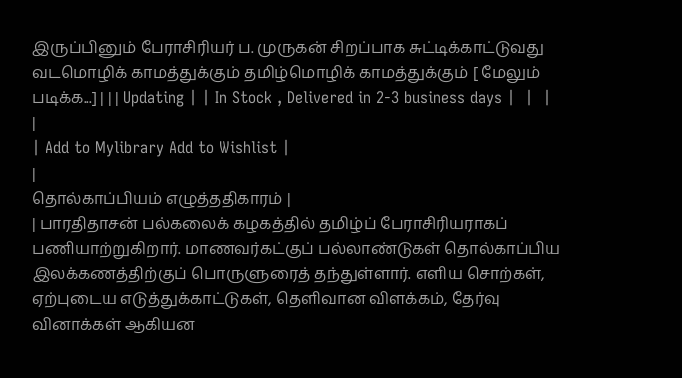இருப்பினும் பேராசிரியர் ப. முருகன் சிறப்பாக சுட்டிக்காட்டுவது வடமொழிக் காமத்துக்கும் தமிழ்மொழிக் காமத்துக்கும் [ மேலும் படிக்க...] | | | Updating | | In Stock , Delivered in 2-3 business days |  |  |
|
| Add to Mylibrary Add to Wishlist |
|
தொல்காப்பியம் எழுத்ததிகாரம் |
| பாரதிதாசன் பல்கலைக் கழகத்தில் தமிழ்ப் பேராசிரியராகப் பணியாற்றுகிறார். மாணவர்கட்குப் பல்லாண்டுகள் தொல்காப்பிய இலக்கணத்திற்குப் பொருளுரைத் தந்துள்ளார். எளிய சொற்கள், ஏற்புடைய எடுத்துக்காட்டுகள், தெளிவான விளக்கம், தேர்வு வினாக்கள் ஆகியன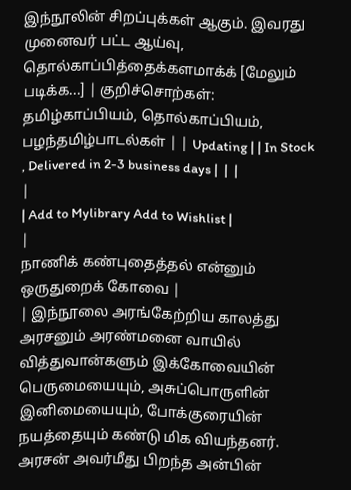இந்நூலின் சிறப்புக்கள் ஆகும். இவரது முனைவர் பட்ட ஆய்வு, தொல்காப்பித்தைக்களமாக்க் [மேலும் படிக்க...] | குறிச்சொற்கள்: தமிழ்காப்பியம், தொல்காப்பியம், பழந்தமிழ்பாடல்கள் | | Updating | | In Stock , Delivered in 2-3 business days |  |  |
|
| Add to Mylibrary Add to Wishlist |
|
நாணிக் கண்புதைத்தல் என்னும் ஒருதுறைக் கோவை |
| இந்நூலை அரங்கேற்றிய காலத்து அரசனும் அரண்மனை வாயில் வித்துவான்களும் இக்கோவையின் பெருமையையும், அசுப்பொருளின் இனிமையையும், போக்குரையின் நயத்தையும் கண்டு மிக வியந்தனர். அரசன் அவர்மீது பிறந்த அன்பின்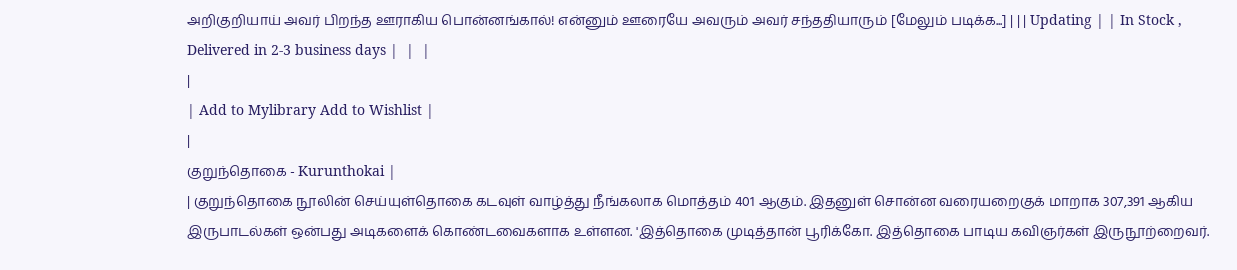அறிகுறியாய் அவர் பிறந்த ஊராகிய பொன்னங்கால்! என்னும் ஊரையே அவரும் அவர் சந்ததியாரும் [மேலும் படிக்க...] | | | Updating | | In Stock , Delivered in 2-3 business days |  |  |
|
| Add to Mylibrary Add to Wishlist |
|
குறுந்தொகை - Kurunthokai |
| குறுந்தொகை நூலின் செய்யுள்தொகை கடவுள் வாழ்த்து நீங்கலாக மொத்தம் 401 ஆகும். இதனுள் சொன்ன வரையறைகுக் மாறாக 307,391 ஆகிய இருபாடல்கள் ஒன்பது அடிகளைக் கொண்டவைகளாக உள்ளன. 'இத்தொகை முடித்தான் பூரிக்கோ. இத்தொகை பாடிய கவிஞர்கள் இருநூற்றைவர்.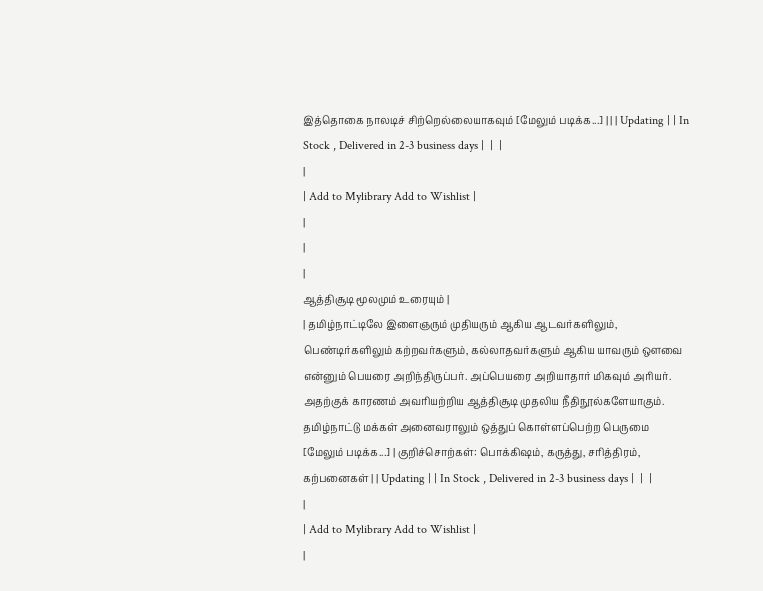இத்தொகை நாலடிச் சிற்றெல்லையாகவும் [மேலும் படிக்க...] | | | Updating | | In Stock , Delivered in 2-3 business days |  |  |
|
| Add to Mylibrary Add to Wishlist |
|
|
|
ஆத்திசூடி மூலமும் உரையும் |
| தமிழ்நாட்டிலே இளைஞரும் முதியரும் ஆகிய ஆடவர்களிலும், பெண்டிர்களிலும் கற்றவர்களும், கல்லாதவர்களும் ஆகிய யாவரும் ஔவை என்னும் பெயரை அறிந்திருப்பர். அப்பெயரை அறியாதார் மிகவும் அரியர். அதற்குக் காரணம் அவரியற்றிய ஆத்திசூடி முதலிய நீதிநூல்களேயாகும். தமிழ்நாட்டு மக்கள் அனைவராலும் ஒத்துப் கொள்ளப்பெற்ற பெருமை [மேலும் படிக்க...] | குறிச்சொற்கள்: பொக்கிஷம், கருத்து, சரித்திரம், கற்பனைகள் | | Updating | | In Stock , Delivered in 2-3 business days |  |  |
|
| Add to Mylibrary Add to Wishlist |
|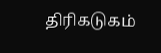திரிகடுகம்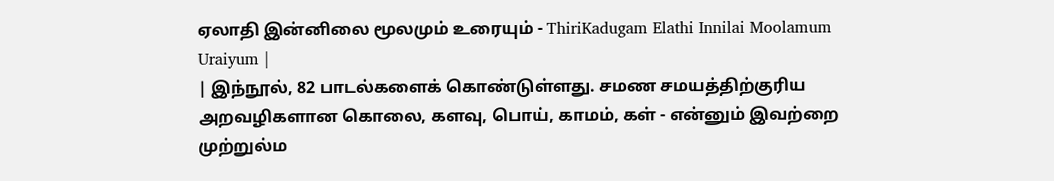ஏலாதி இன்னிலை மூலமும் உரையும் - ThiriKadugam Elathi Innilai Moolamum Uraiyum |
| இந்நூல், 82 பாடல்களைக் கொண்டுள்ளது. சமண சமயத்திற்குரிய அறவழிகளான கொலை, களவு, பொய், காமம், கள் - என்னும் இவற்றை முற்றுல்ம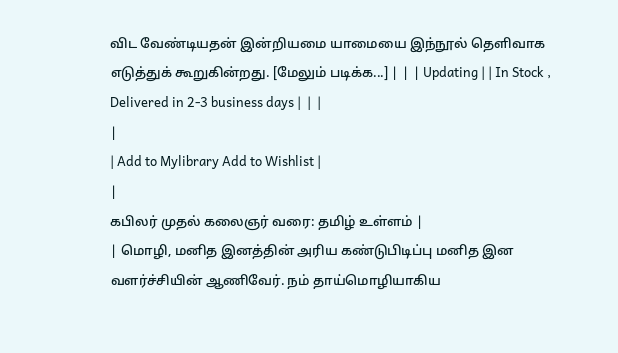விட வேண்டியதன் இன்றியமை யாமையை இந்நூல் தெளிவாக எடுத்துக் கூறுகின்றது. [மேலும் படிக்க...] | | | Updating | | In Stock , Delivered in 2-3 business days |  |  |
|
| Add to Mylibrary Add to Wishlist |
|
கபிலர் முதல் கலைஞர் வரை: தமிழ் உள்ளம் |
| மொழி, மனித இனத்தின் அரிய கண்டுபிடிப்பு மனித இன வளர்ச்சியின் ஆணிவேர். நம் தாய்மொழியாகிய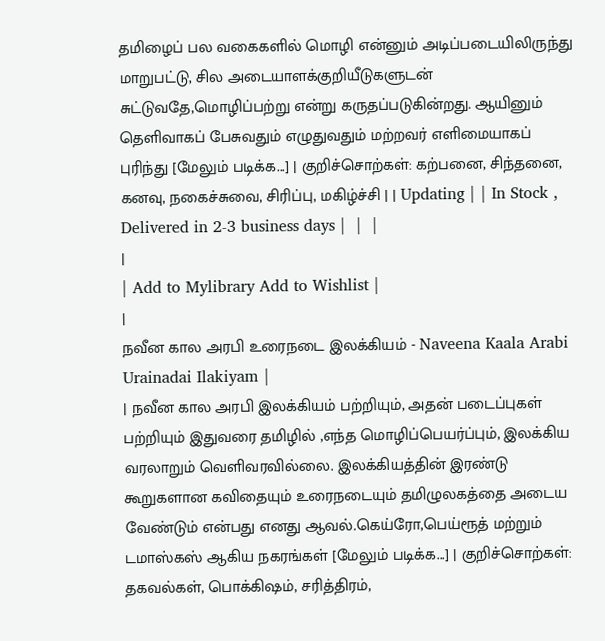தமிழைப் பல வகைகளில் மொழி என்னும் அடிப்படையிலிருந்து மாறுபட்டு, சில அடையாளக்குறியீடுகளுடன் சுட்டுவதே,மொழிப்பற்று என்று கருதப்படுகின்றது. ஆயினும் தெளிவாகப் பேசுவதும் எழுதுவதும் மற்றவர் எளிமையாகப் புரிந்து [மேலும் படிக்க...] | குறிச்சொற்கள்: கற்பனை, சிந்தனை, கனவு, நகைச்சுவை, சிரிப்பு, மகிழ்ச்சி | | Updating | | In Stock , Delivered in 2-3 business days |  |  |
|
| Add to Mylibrary Add to Wishlist |
|
நவீன கால அரபி உரைநடை இலக்கியம் - Naveena Kaala Arabi Urainadai Ilakiyam |
| நவீன கால அரபி இலக்கியம் பற்றியும், அதன் படைப்புகள் பற்றியும் இதுவரை தமிழில் ,எந்த மொழிப்பெயர்ப்பும், இலக்கிய வரலாறும் வெளிவரவில்லை. இலக்கியத்தின் இரண்டு கூறுகளான கவிதையும் உரைநடையும் தமிழுலகத்தை அடைய வேண்டும் என்பது எனது ஆவல்.கெய்ரோ,பெய்ரூத் மற்றும் டமாஸ்கஸ் ஆகிய நகரங்கள் [மேலும் படிக்க...] | குறிச்சொற்கள்: தகவல்கள், பொக்கிஷம், சரித்திரம்,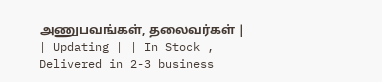அணுபவங்கள், தலைவர்கள் | | Updating | | In Stock , Delivered in 2-3 business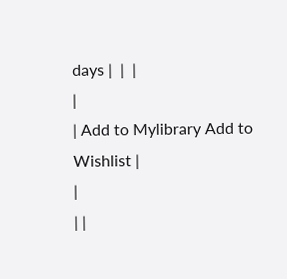days |  |  |
|
| Add to Mylibrary Add to Wishlist |
|
| |